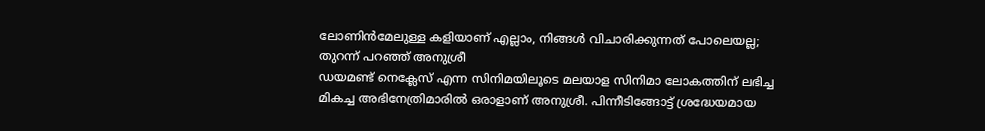ലോണിൻമേലുള്ള കളിയാണ് എല്ലാം, നിങ്ങൾ വിചാരിക്കുന്നത് പോലെയല്ല; തുറന്ന് പറഞ്ഞ് അനുശ്രീ
ഡയമണ്ട് നെക്ലേസ് എന്ന സിനിമയിലൂടെ മലയാള സിനിമാ ലോകത്തിന് ലഭിച്ച മികച്ച അഭിനേത്രിമാരിൽ ഒരാളാണ് അനുശ്രീ. പിന്നീടിങ്ങോട്ട് ശ്രദ്ധേയമായ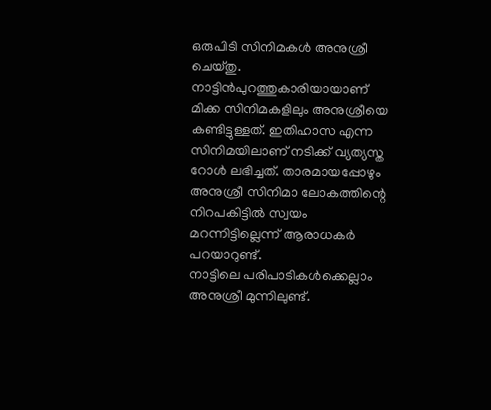ഒരുപിടി സിനിമകൾ അനുശ്രീ ചെയ്തു. നാട്ടിൻപുറത്തുകാരിയായാണ് മിക്ക സിനിമകളിലും അനുശ്രീയെ കണ്ടിട്ടുള്ളത്. ഇതിഹാസ എന്ന സിനിമയിലാണ് നടിക്ക് വ്യത്യസ്ത റോൾ ലഭിച്ചത്. താരമായപ്പോഴും അനുശ്രീ സിനിമാ ലോകത്തിന്റെ നിറപകിട്ടിൽ സ്വയം മറന്നിട്ടില്ലെന്ന് ആരാധകർ പറയാറുണ്ട്.
നാട്ടിലെ പരിപാടികൾക്കെല്ലാം അനുശ്രീ മുന്നിലുണ്ട്.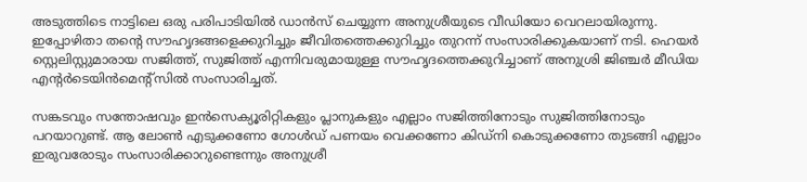അടുത്തിടെ നാട്ടിലെ ഒരു പരിപാടിയിൽ ഡാൻസ് ചെയ്യുന്ന അനുശ്രീയുടെ വീഡിയോ വെറലായിരുന്നു. ഇപ്പോഴിതാ തന്റെ സൗഹൃദങ്ങളെക്കുറിച്ചും ജീവിതത്തെക്കുറിച്ചും തുറന്ന് സംസാരിക്കുകയാണ് നടി. ഹെയർ സ്റ്റെലിസ്റ്റുമാരായ സജിത്ത്, സുജിത്ത് എന്നിവരുമായുള്ള സൗഹൃദത്തെക്കുറിച്ചാണ് അനുശ്രി ജിഞ്ചർ മീഡിയ എന്റർടെയിൻമെന്റ്സിൽ സംസാരിച്ചത്.

സങ്കടവും സന്തോഷവും ഇൻസെക്യൂരിറ്റികളും പ്ലാനുകളും എല്ലാം സജിത്തിനോടും സുജിത്തിനോടും പറയാറുണ്ട്. ആ ലോൺ എടുക്കണോ ഗോൾഡ് പണയം വെക്കണോ കിഡ്നി കൊടുക്കണോ തുടങ്ങി എല്ലാം ഇരുവരോടും സംസാരിക്കാറുണ്ടെന്നും അനുശ്രീ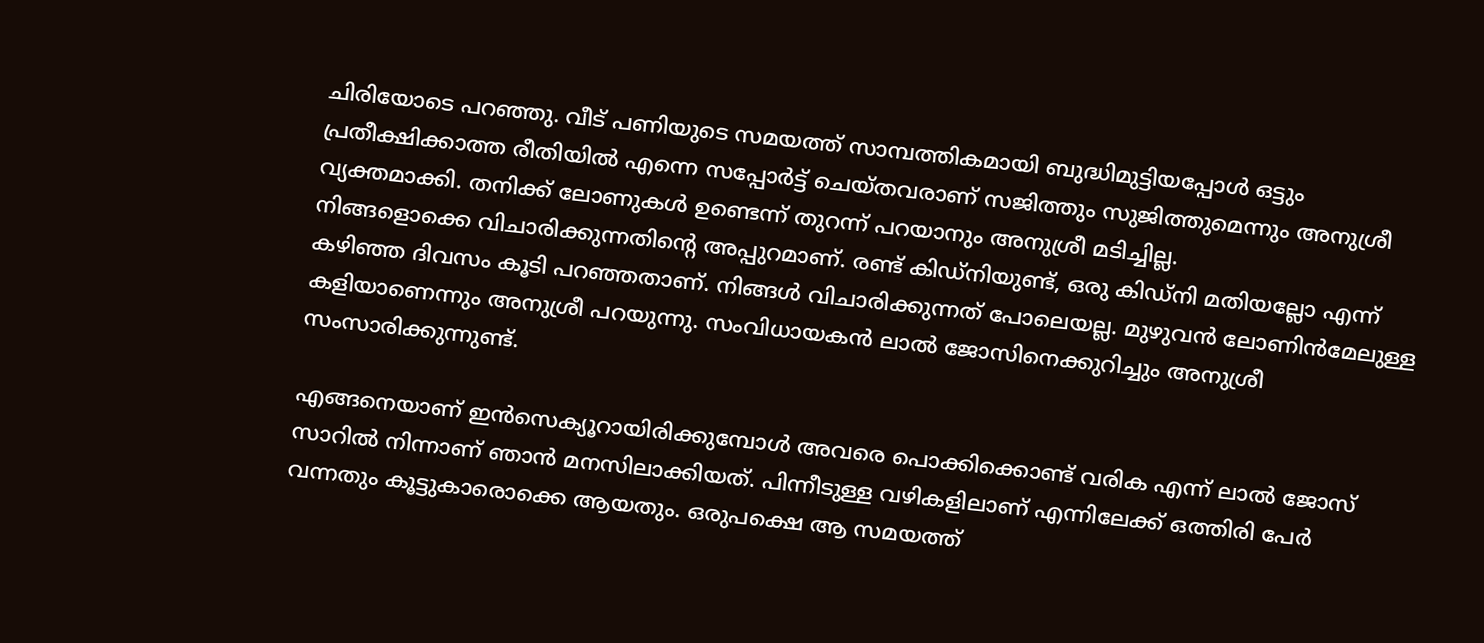ചിരിയോടെ പറഞ്ഞു. വീട് പണിയുടെ സമയത്ത് സാമ്പത്തികമായി ബുദ്ധിമുട്ടിയപ്പോൾ ഒട്ടും പ്രതീക്ഷിക്കാത്ത രീതിയിൽ എന്നെ സപ്പോർട്ട് ചെയ്തവരാണ് സജിത്തും സുജിത്തുമെന്നും അനുശ്രീ വ്യക്തമാക്കി. തനിക്ക് ലോണുകൾ ഉണ്ടെന്ന് തുറന്ന് പറയാനും അനുശ്രീ മടിച്ചില്ല.
നിങ്ങളൊക്കെ വിചാരിക്കുന്നതിന്റെ അപ്പുറമാണ്. രണ്ട് കിഡ്നിയുണ്ട്, ഒരു കിഡ്നി മതിയല്ലോ എന്ന് കഴിഞ്ഞ ദിവസം കൂടി പറഞ്ഞതാണ്. നിങ്ങൾ വിചാരിക്കുന്നത് പോലെയല്ല. മുഴുവൻ ലോണിൻമേലുള്ള കളിയാണെന്നും അനുശ്രീ പറയുന്നു. സംവിധായകൻ ലാൽ ജോസിനെക്കുറിച്ചും അനുശ്രീ സംസാരിക്കുന്നുണ്ട്.

എങ്ങനെയാണ് ഇൻസെക്യൂറായിരിക്കുമ്പോൾ അവരെ പൊക്കിക്കൊണ്ട് വരിക എന്ന് ലാൽ ജോസ് സാറിൽ നിന്നാണ് ഞാൻ മനസിലാക്കിയത്. പിന്നീടുള്ള വഴികളിലാണ് എന്നിലേക്ക് ഒത്തിരി പേർ വന്നതും കൂട്ടുകാരൊക്കെ ആയതും. ഒരുപക്ഷെ ആ സമയത്ത്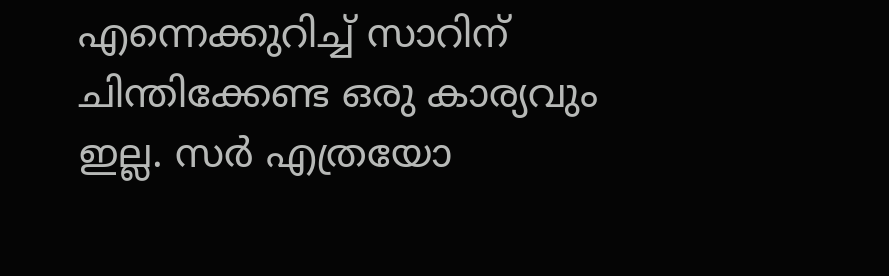എന്നെക്കുറിച്ച് സാറിന് ചിന്തിക്കേണ്ട ഒരു കാര്യവും ഇല്ല. സർ എത്രയോ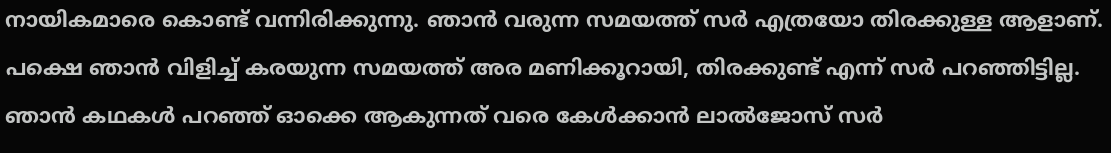നായികമാരെ കൊണ്ട് വന്നിരിക്കുന്നു. ഞാൻ വരുന്ന സമയത്ത് സർ എത്രയോ തിരക്കുള്ള ആളാണ്. പക്ഷെ ഞാൻ വിളിച്ച് കരയുന്ന സമയത്ത് അര മണിക്കൂറായി, തിരക്കുണ്ട് എന്ന് സർ പറഞ്ഞിട്ടില്ല. ഞാൻ കഥകൾ പറഞ്ഞ് ഓക്കെ ആകുന്നത് വരെ കേൾക്കാൻ ലാൽജോസ് സർ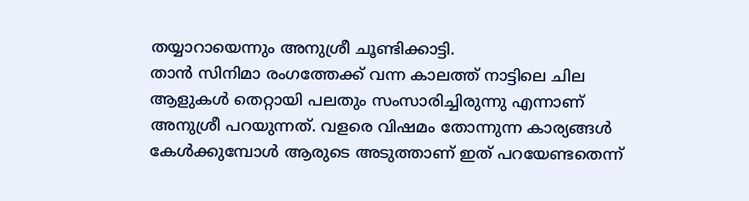തയ്യാറായെന്നും അനുശ്രീ ചൂണ്ടിക്കാട്ടി.
താൻ സിനിമാ രംഗത്തേക്ക് വന്ന കാലത്ത് നാട്ടിലെ ചില ആളുകൾ തെറ്റായി പലതും സംസാരിച്ചിരുന്നു എന്നാണ് അനുശ്രീ പറയുന്നത്. വളരെ വിഷമം തോന്നുന്ന കാര്യങ്ങൾ കേൾക്കുമ്പോൾ ആരുടെ അടുത്താണ് ഇത് പറയേണ്ടതെന്ന്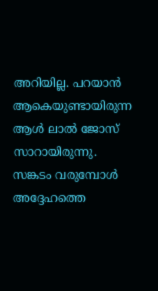അറിയില്ല. പറയാൻ ആകെയുണ്ടായിരുന്ന ആൾ ലാൽ ജോസ് സാറായിരുന്നു. സങ്കടം വരുമ്പോൾ അദ്ദേഹത്തെ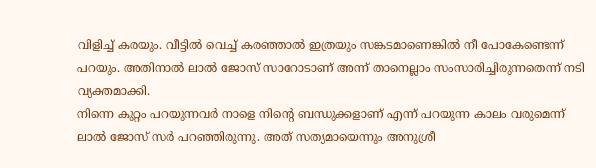വിളിച്ച് കരയും. വീട്ടിൽ വെച്ച് കരഞ്ഞാൽ ഇത്രയും സങ്കടമാണെങ്കിൽ നീ പോകേണ്ടെന്ന് പറയും. അതിനാൽ ലാൽ ജോസ് സാറോടാണ് അന്ന് താനെല്ലാം സംസാരിച്ചിരുന്നതെന്ന് നടി വ്യക്തമാക്കി.
നിന്നെ കുറ്റം പറയുന്നവർ നാളെ നിന്റെ ബന്ധുക്കളാണ് എന്ന് പറയുന്ന കാലം വരുമെന്ന് ലാൽ ജോസ് സർ പറഞ്ഞിരുന്നു. അത് സത്യമായെന്നും അനുശ്രീ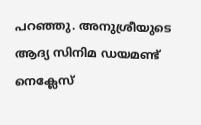പറഞ്ഞു. അനുശ്രീയുടെ ആദ്യ സിനിമ ഡയമണ്ട് നെക്ലേസ്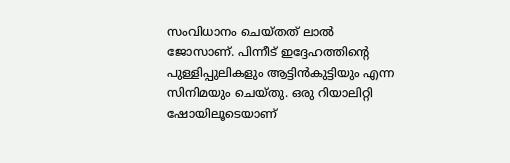സംവിധാനം ചെയ്തത് ലാൽ ജോസാണ്. പിന്നീട് ഇദ്ദേഹത്തിന്റെ പുള്ളിപ്പുലികളും ആട്ടിൻകുട്ടിയും എന്ന സിനിമയും ചെയ്തു. ഒരു റിയാലിറ്റി ഷോയിലൂടെയാണ്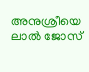അനുശ്രീയെ ലാൽ ജോസ്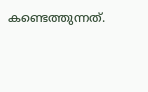കണ്ടെത്തുന്നത്.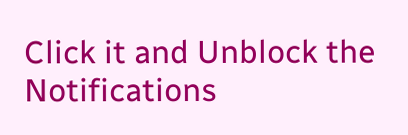Click it and Unblock the Notifications